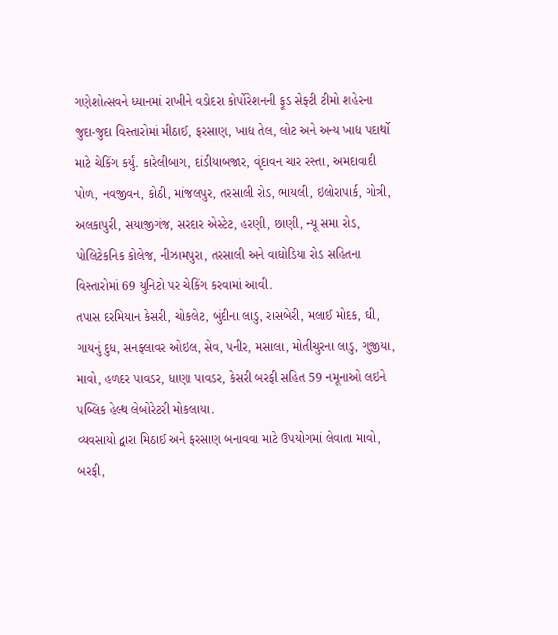ગણેશોત્સવને ધ્યાનમાં રાખીને વડોદરા કોર્પોરેશનની ફૂડ સેફ્ટી ટીમો શહેરના જુદા-જુદા વિસ્તારોમાં મીઠાઈ, ફરસાણ, ખાદ્ય તેલ, લોટ અને અન્ય ખાદ્ય પદાર્થો માટે ચેકિંગ કર્યું. કારેલીબાગ, દાંડીયાબજાર, વૃંદાવન ચાર રસ્તા, અમદાવાદી પોળ, નવજીવન, કોઠી, માંજલપુર, તરસાલી રોડ, ભાયલી, ઇલોરાપાર્ક, ગોત્રી, અલકાપુરી, સયાજીગંજ, સરદાર એસ્ટેટ, હરણી, છાણી, ન્યૂ સમા રોડ, પોલિટેકનિક કોલેજ, નીઝામપુરા, તરસાલી અને વાઘોડિયા રોડ સહિતના વિસ્તારોમાં 69 યુનિટો પર ચેકિંગ કરવામાં આવી.
તપાસ દરમિયાન કેસરી, ચોકલેટ, બુંદીના લાડુ, રાસબેરી, મલાઈ મોદક, ઘી, ગાયનું દુધ, સનફ્લાવર ઓઇલ, સેવ, પનીર, મસાલા, મોતીચુરના લાડુ, ગુજીયા, માવો, હળદર પાવડર, ધાણા પાવડર, કેસરી બરફી સહિત 59 નમૂનાઓ લઇને પબ્લિક હેલ્થ લેબોરેટરી મોકલાયા.
વ્યવસાયો દ્વારા મિઠાઈ અને ફરસાણ બનાવવા માટે ઉપયોગમાં લેવાતા માવો, બરફી,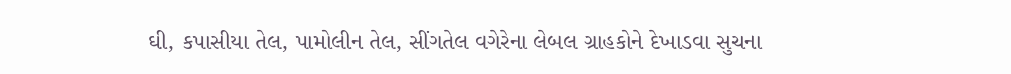ઘી, કપાસીયા તેલ, પામોલીન તેલ, સીંગતેલ વગેરેના લેબલ ગ્રાહકોને દેખાડવા સુચના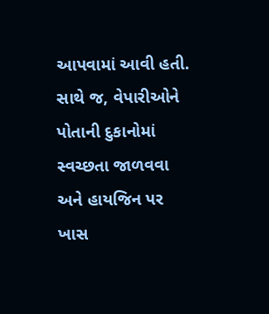આપવામાં આવી હતી.
સાથે જ, વેપારીઓને પોતાની દુકાનોમાં સ્વચ્છતા જાળવવા અને હાયજિન પર ખાસ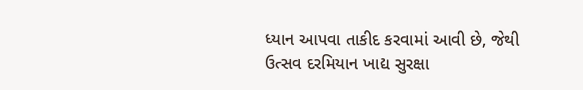ધ્યાન આપવા તાકીદ કરવામાં આવી છે, જેથી ઉત્સવ દરમિયાન ખાદ્ય સુરક્ષા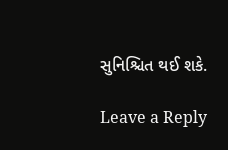સુનિશ્ચિત થઈ શકે.

Leave a Reply